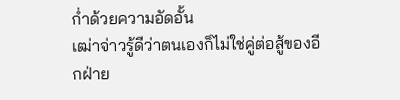ก่ำด้วยความอัดอั้น
เฒ่าจ่าวรู้ดีว่าตนเองก็ไม่ใช่คู่ต่อสู้ของอีกฝ่าย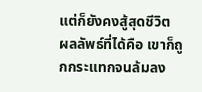แต่ก็ยังคงสู้สุดชีวิต
ผลลัพธ์ที่ได้คือ เขาก็ถูกกระแทกจนล้มลง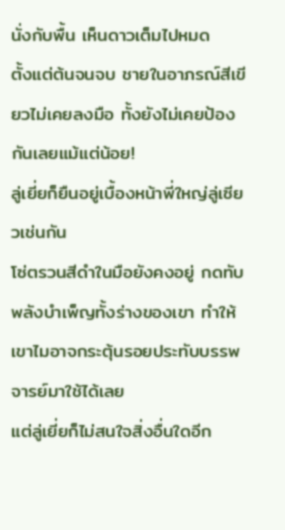นั่งกับพื้น เห็นดาวเต็มไปหมด
ตั้งแต่ต้นจนจบ ชายในอาภรณ์สีเขียวไม่เคยลงมือ ทั้งยังไม่เคยป้องกันเลยแม้แต่น้อย!
ลู่เยี่ยก็ยืนอยู่เบื้องหน้าพี่ใหญ่ลู่เซียวเช่นกัน
โซ่ตรวนสีดำในมือยังคงอยู่ กดทับพลังบำเพ็ญทั้งร่างของเขา ทำให้เขาไมอาจกระตุ้นรอยประทับบรรพจารย์มาใช้ได้เลย
แต่ลู่เยี่ยก็ไม่สนใจสิ่งอื่นใดอีก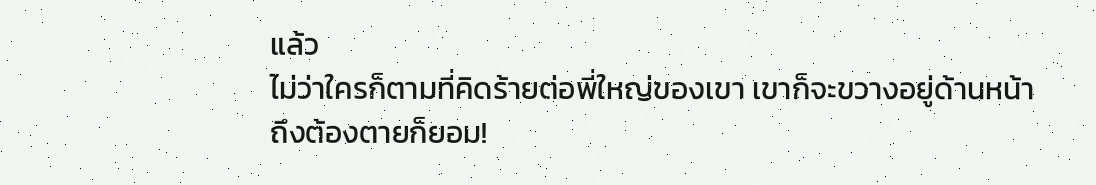แล้ว
ไม่ว่าใครก็ตามที่คิดร้ายต่อพี่ใหญ่ของเขา เขาก็จะขวางอยู่ด้านหน้า
ถึงต้องตายก็ยอม!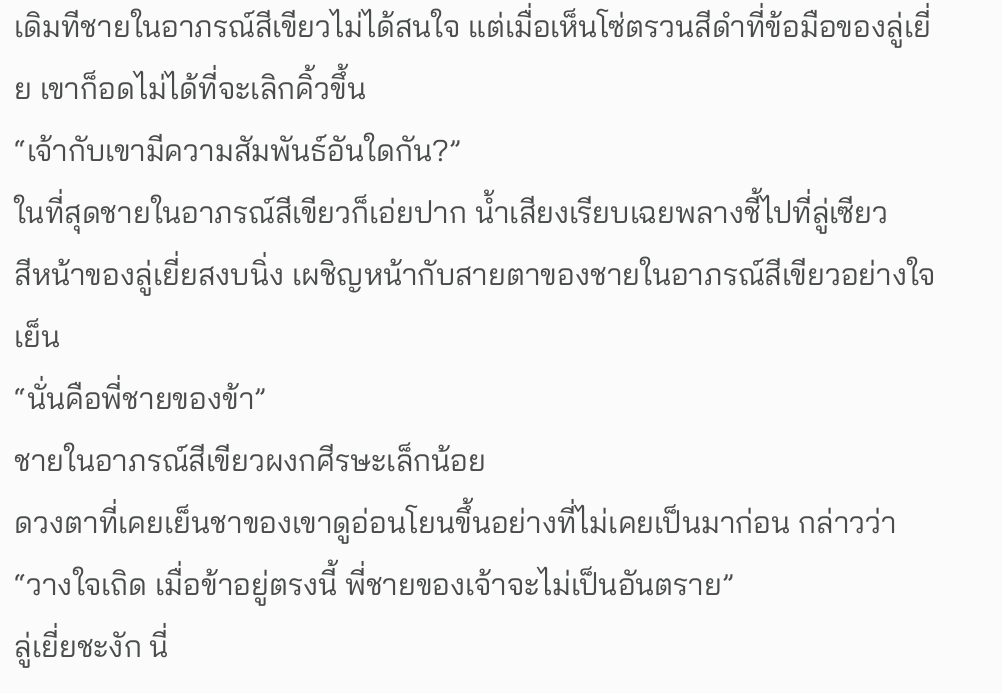เดิมทีชายในอาภรณ์สีเขียวไม่ได้สนใจ แต่เมื่อเห็นโซ่ตรวนสีดำที่ข้อมือของลู่เยี่ย เขาก็อดไม่ได้ที่จะเลิกคิ้วขึ้น
“เจ้ากับเขามีความสัมพันธ์อันใดกัน?”
ในที่สุดชายในอาภรณ์สีเขียวก็เอ่ยปาก น้ำเสียงเรียบเฉยพลางชี้ไปที่ลู่เซียว
สีหน้าของลู่เยี่ยสงบนิ่ง เผชิญหน้ากับสายตาของชายในอาภรณ์สีเขียวอย่างใจเย็น
“นั่นคือพี่ชายของข้า”
ชายในอาภรณ์สีเขียวผงกศีรษะเล็กน้อย
ดวงตาที่เคยเย็นชาของเขาดูอ่อนโยนขึ้นอย่างที่ไม่เคยเป็นมาก่อน กล่าวว่า
“วางใจเถิด เมื่อข้าอยู่ตรงนี้ พี่ชายของเจ้าจะไม่เป็นอันตราย”
ลู่เยี่ยชะงัก นี่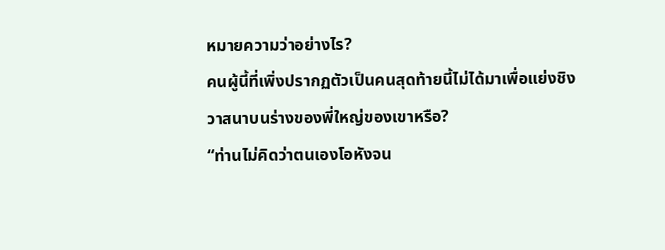หมายความว่าอย่างไร?
คนผู้นี้ที่เพิ่งปรากฏตัวเป็นคนสุดท้ายนี้ไม่ได้มาเพื่อแย่งชิงวาสนาบนร่างของพี่ใหญ่ของเขาหรือ?
“ท่านไม่คิดว่าตนเองโอหังจน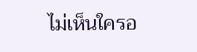ไม่เห็นใครอ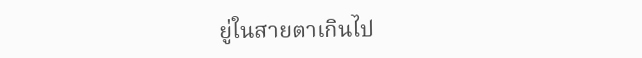ยู่ในสายตาเกินไป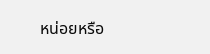หน่อยหรือ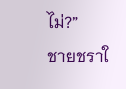ไม่?”
ชายชราใ